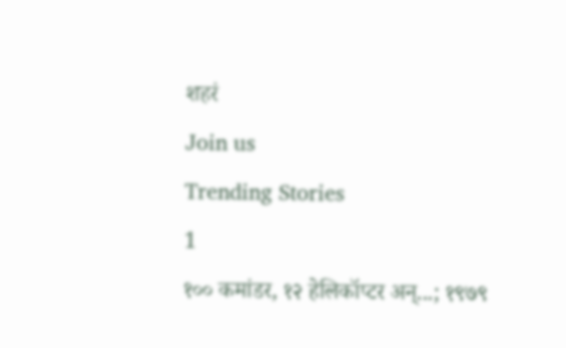शहरं
Join us
Trending Stories
1
१०० कमांडर, १२ हेलिकॉप्टर अन्...; १९७९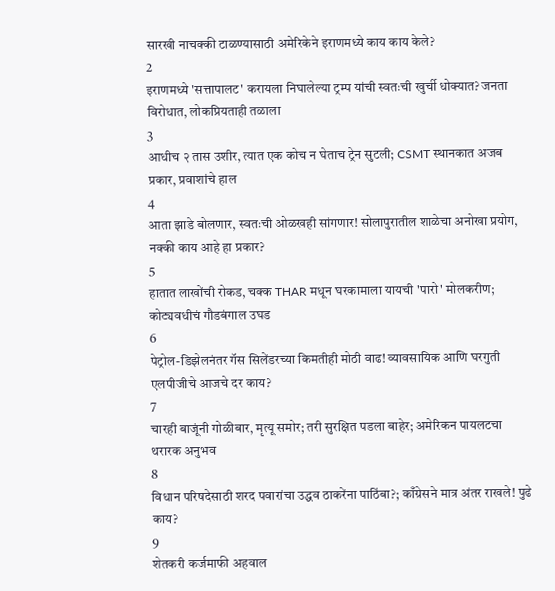सारखी नाचक्की टाळण्यासाठी अमेरिकेने इराणमध्ये काय काय केले?
2
इराणमध्ये 'सत्तापालट' करायला निघालेल्या ट्रम्प यांची स्वतःची खुर्ची धोक्यात? जनता विरोधात, लोकप्रियताही तळाला
3
आधीच २ तास उशीर, त्यात एक कोच न घेताच ट्रेन सुटली; CSMT स्थानकात अजब प्रकार, प्रवाशांचे हाल
4
आता झाडे बोलणार, स्वतःची ओळखही सांगणार! सोलापुरातील शाळेचा अनोखा प्रयोग, नक्की काय आहे हा प्रकार?
5
हातात लाखोंची रोकड, चक्क THAR मधून घरकामाला यायची 'पारो' मोलकरीण; कोट्यवधीचं गौडबंगाल उघड
6
पेट्रोल-डिझेलनंतर गॅस सिलेंडरच्या किमतीही मोठी वाढ! व्यावसायिक आणि घरगुती एलपीजीचे आजचे दर काय?
7
चारही बाजूंनी गोळीबार, मृत्यू समोर; तरी सुरक्षित पडला बाहेर; अमेरिकन पायलटचा थरारक अनुभव
8
विधान परिषदेसाठी शरद पवारांचा उद्धव ठाकरेंना पाठिंबा?; काँग्रेसने मात्र अंतर राखले! पुढे काय?
9
शेतकरी कर्जमाफी अहवाल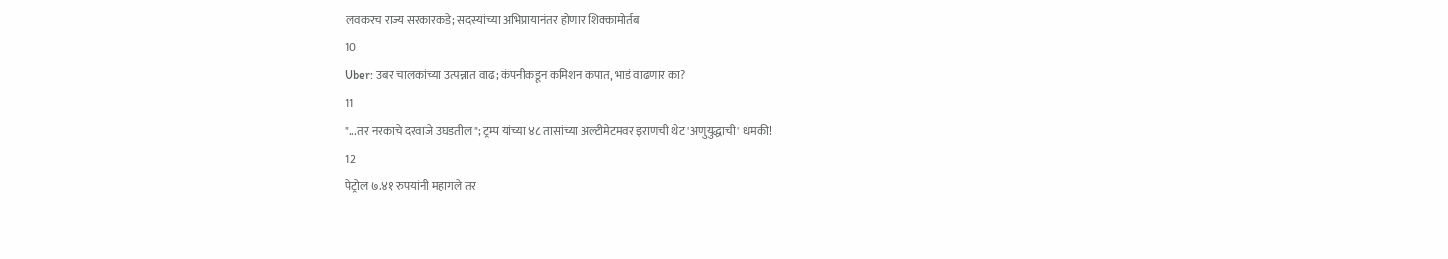लवकरच राज्य सरकारकडे; सदस्यांच्या अभिप्रायानंतर होणार शिक्कामोर्तब
10
Uber: उबर चालकांच्या उत्पन्नात वाढ; कंपनीकडून कमिशन कपात, भाडं वाढणार का?
11
"...तर नरकाचे दरवाजे उघडतील"; ट्रम्प यांच्या ४८ तासांच्या अल्टीमेटमवर इराणची थेट 'अणुयुद्धाची' धमकी!
12
पेट्रोल ७.४१ रुपयांनी महागले तर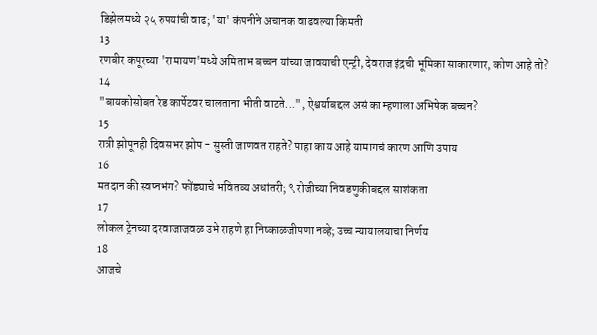डिझेलमध्ये २५ रुपयांची वाढ; 'या' कंपनीने अचानक वाढवल्या किमती
13
रणबीर कपूरच्या 'रामायण'मध्ये अमिताभ बच्चन यांच्या जावयाची एन्ट्री, देवराज इंद्रची भूमिका साकारणार, कोण आहे तो?
14
"बायकोसोबत रेड कार्पेटवर चालताना भीती वाटते...", ऐश्वर्याबद्दल असं का म्हणाला अभिषेक बच्चन?
15
रात्री झोपूनही दिवसभर झोप - सुस्ती जाणवत राहते? पाहा काय आहे यामागचं कारण आणि उपाय
16
मतदान की स्वप्नभंग? फोंड्याचे भवितव्य अधांतरी; ९ रोजीच्या निवडणुकीबद्दल साशंकता
17
लोकल ट्रेनच्या दरवाजाजवळ उभे राहणे हा निष्काळजीपणा नव्हे; उच्च न्यायालयाचा निर्णय
18
आजचे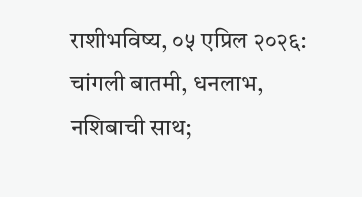राशीभविष्य, ०५ एप्रिल २०२६: चांगली बातमी, धनलाभ, नशिबाची साथ;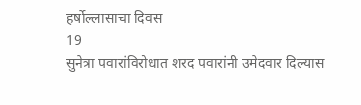हर्षोल्लासाचा दिवस
19
सुनेत्रा पवारांविरोधात शरद पवारांनी उमेदवार दिल्यास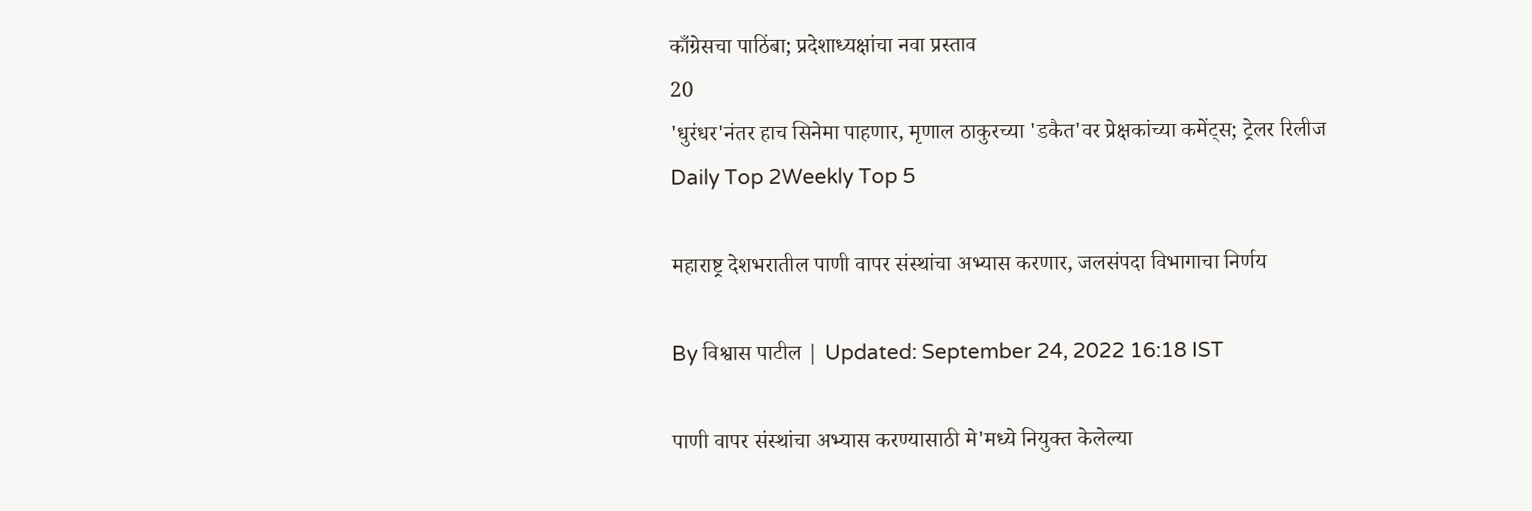काँग्रेसचा पाठिंबा; प्रदेशाध्यक्षांचा नवा प्रस्ताव
20
'धुरंधर'नंतर हाच सिनेमा पाहणार, मृणाल ठाकुरच्या 'डकैत'वर प्रेक्षकांच्या कमेंट्स; ट्रेलर रिलीज
Daily Top 2Weekly Top 5

महाराष्ट्र देशभरातील पाणी वापर संस्थांचा अभ्यास करणार, जलसंपदा विभागाचा निर्णय

By विश्वास पाटील | Updated: September 24, 2022 16:18 IST

पाणी वापर संस्थांचा अभ्यास करण्यासाठी मे'मध्ये नियुक्त केलेल्या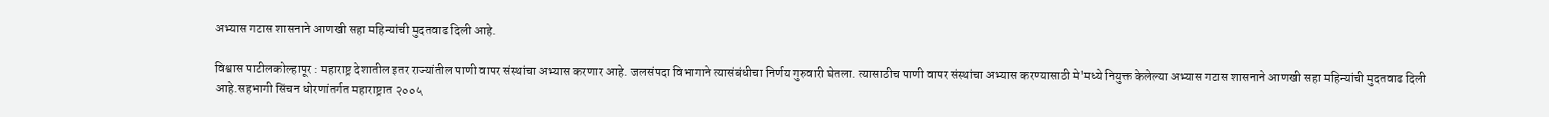अभ्यास गटास शासनाने आणखी सहा महिन्यांची मुदतवाढ दिली आहे.

विश्वास पाटीलकोल्हापूर : महाराष्ट्र देशातील इतर राज्यांतील पाणी वापर संस्थांचा अभ्यास करणार आहे. जलसंपदा विभागाने त्यासंबंधीचा निर्णय गुरुवारी घेतला. त्यासाठीच पाणी वापर संस्थांचा अभ्यास करण्यासाठी मे'मध्ये नियुक्त केलेल्या अभ्यास गटास शासनाने आणखी सहा महिन्यांची मुदतवाढ दिली आहे.सहभागी सिंचन धोरणांतर्गत महाराष्ट्रात २००५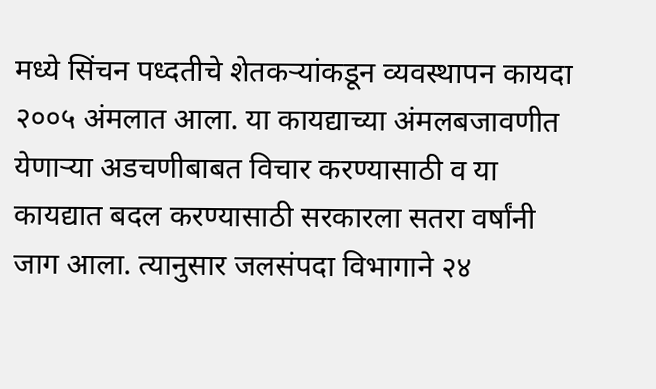मध्ये सिंचन पध्दतीचे शेतकऱ्यांकडून व्यवस्थापन कायदा २००५ अंमलात आला. या कायद्याच्या अंमलबजावणीत येणाऱ्या अडचणीबाबत विचार करण्यासाठी व या कायद्यात बदल करण्यासाठी सरकारला सतरा वर्षांनी जाग आला. त्यानुसार जलसंपदा विभागाने २४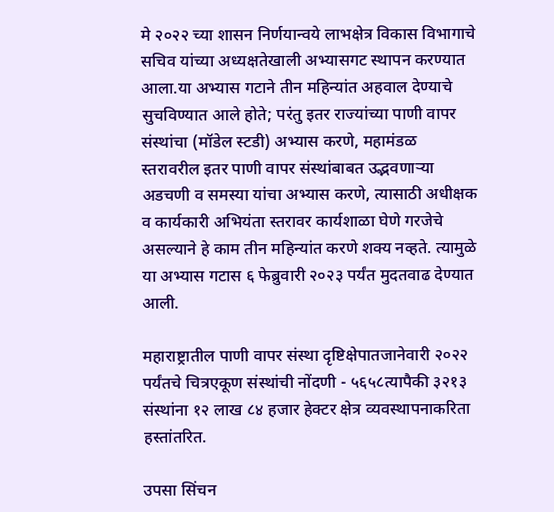मे २०२२ च्या शासन निर्णयान्वये लाभक्षेत्र विकास विभागाचे सचिव यांच्या अध्यक्षतेखाली अभ्यासगट स्थापन करण्यात आला.या अभ्यास गटाने तीन महिन्यांत अहवाल देण्याचे सुचविण्यात आले होते; परंतु इतर राज्यांच्या पाणी वापर संस्थांचा (मॉडेल स्टडी) अभ्यास करणे, महामंडळ स्तरावरील इतर पाणी वापर संस्थांबाबत उद्भवणाऱ्या अडचणी व समस्या यांचा अभ्यास करणे, त्यासाठी अधीक्षक व कार्यकारी अभियंता स्तरावर कार्यशाळा घेणे गरजेचे असल्याने हे काम तीन महिन्यांत करणे शक्य नव्हते. त्यामुळे या अभ्यास गटास ६ फेब्रुवारी २०२३ पर्यंत मुदतवाढ देण्यात आली.

महाराष्ट्रातील पाणी वापर संस्था दृष्टिक्षेपातजानेवारी २०२२ पर्यंतचे चित्रएकूण संस्थांची नोंदणी - ५६५८त्यापैकी ३२१३ संस्थांना १२ लाख ८४ हजार हेक्टर क्षेत्र व्यवस्थापनाकरिता हस्तांतरित.

उपसा सिंचन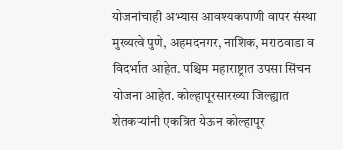योजनांचाही अभ्यास आवश्यकपाणी वापर संस्था मुख्यत्वे पुणे, अहमदनगर, नाशिक, मराठवाडा व विदर्भात आहेत. पश्चिम महाराष्ट्रात उपसा सिंचन योजना आहेत. कोल्हापूरसारख्या जिल्ह्यात शेतकऱ्यांनी एकत्रित येऊन कोल्हापूर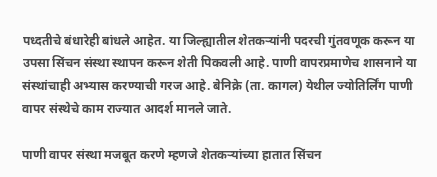पध्दतीचे बंधारेही बांधले आहेत. या जिल्ह्यातील शेतकऱ्यांनी पदरची गुंतवणूक करून या उपसा सिंचन संस्था स्थापन करून शेती पिकवली आहे. पाणी वापरप्रमाणेच शासनाने या संस्थांचाही अभ्यास करण्याची गरज आहे. बेनिक्रे (ता. कागल) येथील ज्योतिर्लिंग पाणी वापर संस्थेचे काम राज्यात आदर्श मानले जाते.

पाणी वापर संस्था मजबूत करणे म्हणजे शेतकऱ्यांच्या हातात सिंचन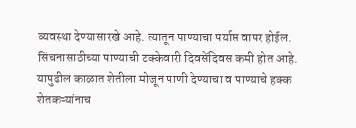व्यवस्था देण्यासारखे आहे. त्यातून पाण्याचा पर्याप्त वापर होईल. सिंचनासाठीच्या पाण्याची टक्केवारी दिवसेंदिवस कमी होत आहे. यापुढील काळात शेतीला मोजून पाणी देण्याचा व पाण्याचे हक्क शेतकऱ्यांनाच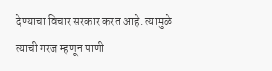देण्याचा विचार सरकार करत आहे. त्यामुळे त्याची गरज म्हणून पाणी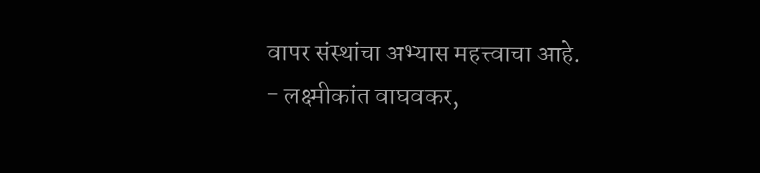वापर संस्थांचा अभ्यास महत्त्वाचा आहे. - लक्ष्मीकांत वाघवकर,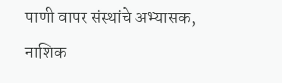पाणी वापर संस्थांचे अभ्यासक, नाशिक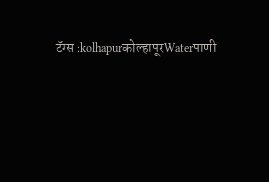टॅग्स :kolhapurकोल्हापूरWaterपाणी